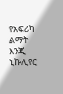የአፍሪካ ልማት እንጂ ኒኩሊየር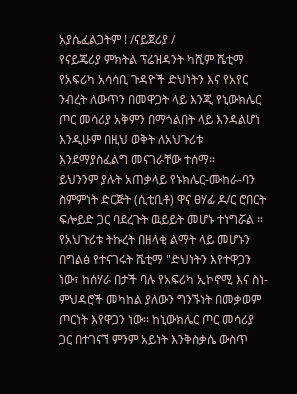አያሴፈልጋትም ! /ናይጀሪያ /
የናይጄሪያ ምክትል ፕሬዝዳንት ካሺም ሼቲማ የአፍሪካ አሳሳቢ ጉዳዮች ድህነትን እና የአየር ንብረት ለውጥን በመዋጋት ላይ እንጂ የኒውክሌር ጦር መሳሪያ አቅምን በማጎልበት ላይ እንዳልሆነ እንዲሁም በዚህ ወቅት ለአህጉሪቱ እንደማያስፈልግ መናገራቸው ተሰማ።
ይህንንም ያሉት አጠቃላይ የኑክሌር-ሙከራ-ባን ስምምነት ድርጅት (ሲቲቢቶ) ዋና ፀሃፊ ዶ/ር ሮበርት ፍሎይድ ጋር ባደረጉት ዉይይት መሆኑ ተነግሯል ።
የአህጉሪቱ ትኩረት በዘላቂ ልማት ላይ መሆኑን በግልፅ የተናገሩት ሼቲማ "ድህነትን እየተዋጋን ነው፣ ከሰሃራ በታች ባሉ የአፍሪካ ኢኮኖሚ እና ስነ-ምህዳሮች መካከል ያለውን ግንኙነት በመቃወም ጦርነት እየዋጋን ነው። ከኒውክሌር ጦር መሳሪያ ጋር በተገናኘ ምንም አይነት እንቅስቃሴ ውስጥ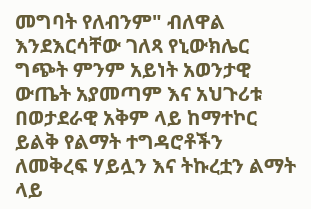መግባት የለብንም" ብለዋል
እንደእርሳቸው ገለጻ የኒውክሌር ግጭት ምንም አይነት አወንታዊ ውጤት አያመጣም እና አህጉሪቱ በወታደራዊ አቅም ላይ ከማተኮር ይልቅ የልማት ተግዳሮቶችን ለመቅረፍ ሃይሏን እና ትኩረቷን ልማት ላይ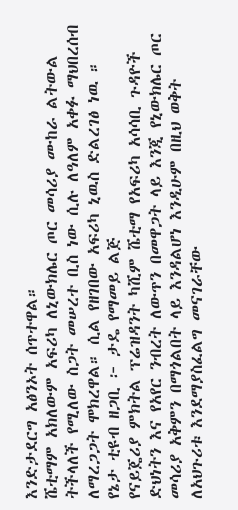እንድታደርግ አፅንኦት ሰጥተዋል።
ሼቲማም አክለውም አፍሪካ ለኒውክሌር ጦር መሳሪያ ሙከራ ልትውል ትችላለች የሚለው ስጋት መሠረተ ቢስ ነው ሲሉ ለዓለም አቀፉ ማህበረሰብ ለማረጋጋት ሞክረዋል። ሲል የዘገበው አፍሪካ ኒዉስ ድልረገፅ ነዉ ።
የኔታ ቲዩብ ዘጋቢ ፦ ታዴ የማመይ ልጅ
የናይጄሪያ ምክትል ፕሬዝዳንት ካሺም ሼቲማ የአፍሪካ አሳሳቢ ጉዳዮች ድህነትን እና የአየር ንብረት ለውጥን በመዋጋት ላይ እንጂ የኒውክሌር ጦር መሳሪያ አቅምን በማጎልበት ላይ እንዳልሆነ እንዲሁም በዚህ ወቅት ለአህጉሪቱ እንደማያስፈልግ መናገራቸው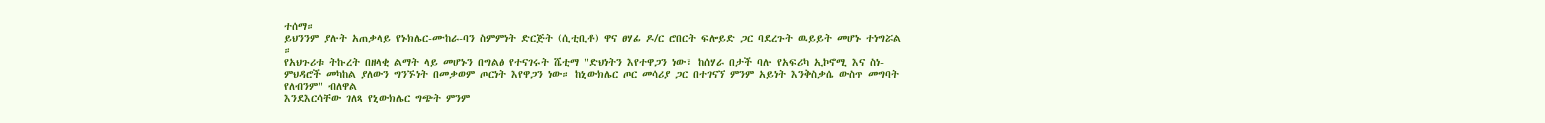ተሰማ።
ይህንንም ያሉት አጠቃላይ የኑክሌር-ሙከራ-ባን ስምምነት ድርጅት (ሲቲቢቶ) ዋና ፀሃፊ ዶ/ር ሮበርት ፍሎይድ ጋር ባደረጉት ዉይይት መሆኑ ተነግሯል ።
የአህጉሪቱ ትኩረት በዘላቂ ልማት ላይ መሆኑን በግልፅ የተናገሩት ሼቲማ "ድህነትን እየተዋጋን ነው፣ ከሰሃራ በታች ባሉ የአፍሪካ ኢኮኖሚ እና ስነ-ምህዳሮች መካከል ያለውን ግንኙነት በመቃወም ጦርነት እየዋጋን ነው። ከኒውክሌር ጦር መሳሪያ ጋር በተገናኘ ምንም አይነት እንቅስቃሴ ውስጥ መግባት የለብንም" ብለዋል
እንደእርሳቸው ገለጻ የኒውክሌር ግጭት ምንም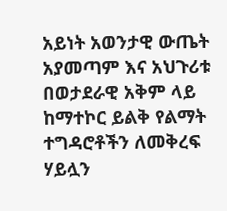አይነት አወንታዊ ውጤት አያመጣም እና አህጉሪቱ በወታደራዊ አቅም ላይ ከማተኮር ይልቅ የልማት ተግዳሮቶችን ለመቅረፍ ሃይሏን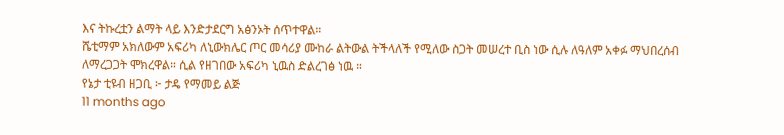እና ትኩረቷን ልማት ላይ እንድታደርግ አፅንኦት ሰጥተዋል።
ሼቲማም አክለውም አፍሪካ ለኒውክሌር ጦር መሳሪያ ሙከራ ልትውል ትችላለች የሚለው ስጋት መሠረተ ቢስ ነው ሲሉ ለዓለም አቀፉ ማህበረሰብ ለማረጋጋት ሞክረዋል። ሲል የዘገበው አፍሪካ ኒዉስ ድልረገፅ ነዉ ።
የኔታ ቲዩብ ዘጋቢ ፦ ታዴ የማመይ ልጅ
11 months ago